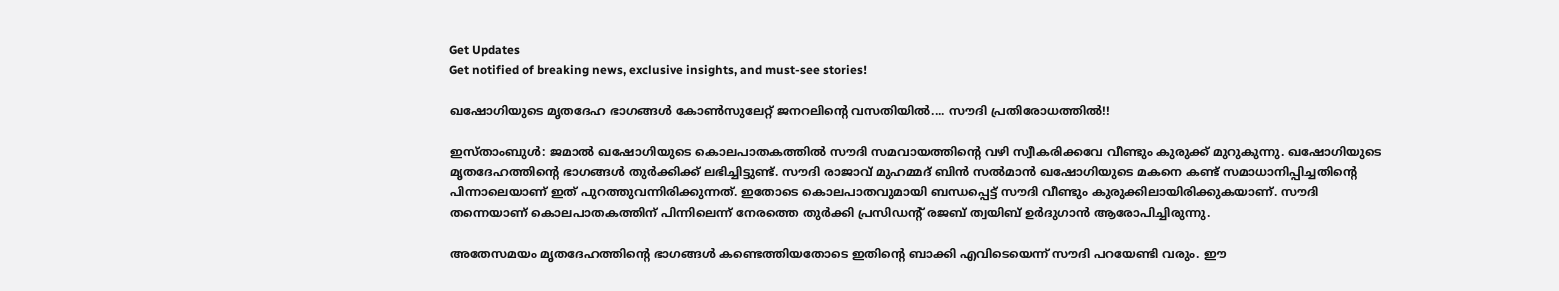Get Updates
Get notified of breaking news, exclusive insights, and must-see stories!

ഖഷോഗിയുടെ മൃതദേഹ ഭാഗങ്ങള്‍ കോണ്‍സുലേറ്റ് ജനറലിന്റെ വസതിയില്‍.... സൗദി പ്രതിരോധത്തില്‍!!

ഇസ്താംബുള്‍: ജമാല്‍ ഖഷോഗിയുടെ കൊലപാതകത്തില്‍ സൗദി സമവായത്തിന്റെ വഴി സ്വീകരിക്കവേ വീണ്ടും കുരുക്ക് മുറുകുന്നു. ഖഷോഗിയുടെ മൃതദേഹത്തിന്റെ ഭാഗങ്ങള്‍ തുര്‍ക്കിക്ക് ലഭിച്ചിട്ടുണ്ട്. സൗദി രാജാവ് മുഹമ്മദ് ബിന്‍ സല്‍മാന്‍ ഖഷോഗിയുടെ മകനെ കണ്ട് സമാധാനിപ്പിച്ചതിന്റെ പിന്നാലെയാണ് ഇത് പുറത്തുവന്നിരിക്കുന്നത്. ഇതോടെ കൊലപാതവുമായി ബന്ധപ്പെട്ട് സൗദി വീണ്ടും കുരുക്കിലായിരിക്കുകയാണ്. സൗദി തന്നെയാണ് കൊലപാതകത്തിന് പിന്നിലെന്ന് നേരത്തെ തുര്‍ക്കി പ്രസിഡന്റ് രജബ് ത്വയിബ് ഉര്‍ദുഗാന്‍ ആരോപിച്ചിരുന്നു.

അതേസമയം മൃതദേഹത്തിന്റെ ഭാഗങ്ങള്‍ കണ്ടെത്തിയതോടെ ഇതിന്റെ ബാക്കി എവിടെയെന്ന് സൗദി പറയേണ്ടി വരും. ഈ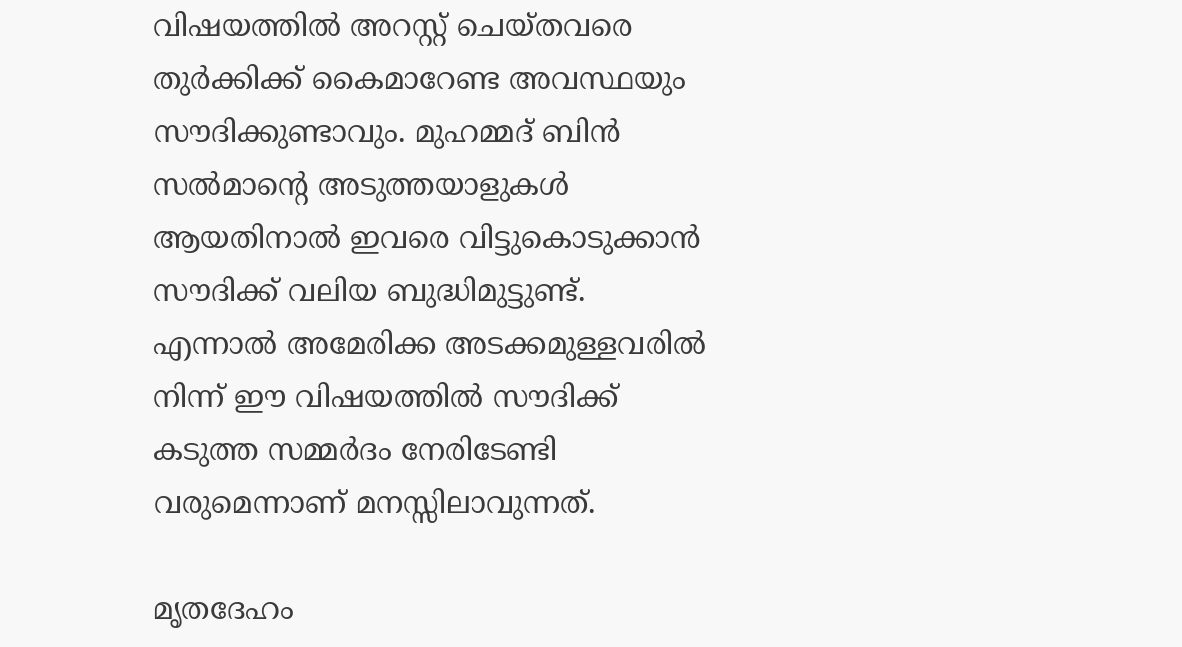വിഷയത്തില്‍ അറസ്റ്റ് ചെയ്തവരെ തുര്‍ക്കിക്ക് കൈമാറേണ്ട അവസ്ഥയും സൗദിക്കുണ്ടാവും. മുഹമ്മദ് ബിന്‍ സല്‍മാന്റെ അടുത്തയാളുകള്‍ ആയതിനാല്‍ ഇവരെ വിട്ടുകൊടുക്കാന്‍ സൗദിക്ക് വലിയ ബുദ്ധിമുട്ടുണ്ട്. എന്നാല്‍ അമേരിക്ക അടക്കമുള്ളവരില്‍ നിന്ന് ഈ വിഷയത്തില്‍ സൗദിക്ക് കടുത്ത സമ്മര്‍ദം നേരിടേണ്ടി വരുമെന്നാണ് മനസ്സിലാവുന്നത്.

മൃതദേഹം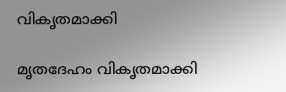വികൃതമാക്കി

മൃതദേഹം വികൃതമാക്കി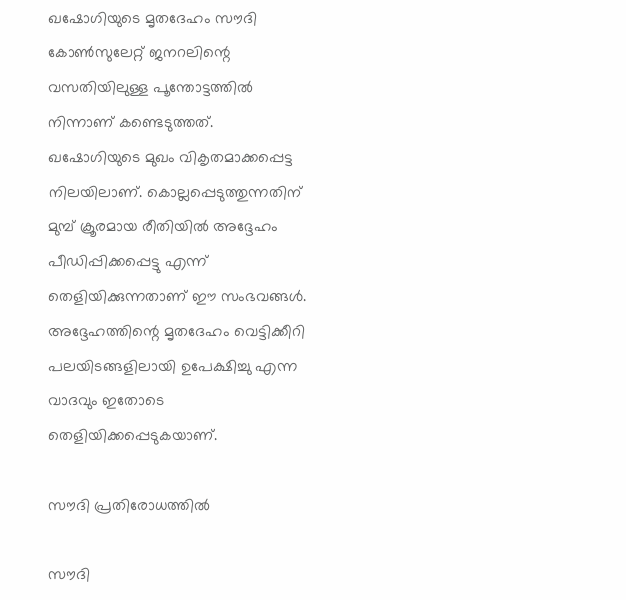ഖഷോഗിയുടെ മൃതദേഹം സൗദി കോണ്‍സുലേറ്റ് ജനറലിന്റെ വസതിയിലുള്ള പൂന്തോട്ടത്തില്‍ നിന്നാണ് കണ്ടെടുത്തത്. ഖഷോഗിയുടെ മുഖം വികൃതമാക്കപ്പെട്ട നിലയിലാണ്. കൊല്ലപ്പെടുത്തുന്നതിന് മുമ്പ് ക്രൂരമായ രീതിയില്‍ അദ്ദേഹം പീഡിപ്പിക്കപ്പെട്ടു എന്ന് തെളിയിക്കുന്നതാണ് ഈ സംഭവങ്ങള്‍. അദ്ദേഹത്തിന്റെ മൃതദേഹം വെട്ടിക്കീറി പലയിടങ്ങളിലായി ഉപേക്ഷിച്ചു എന്ന വാദവും ഇതോടെ തെളിയിക്കപ്പെടുകയാണ്.

സൗദി പ്രതിരോധത്തില്‍

സൗദി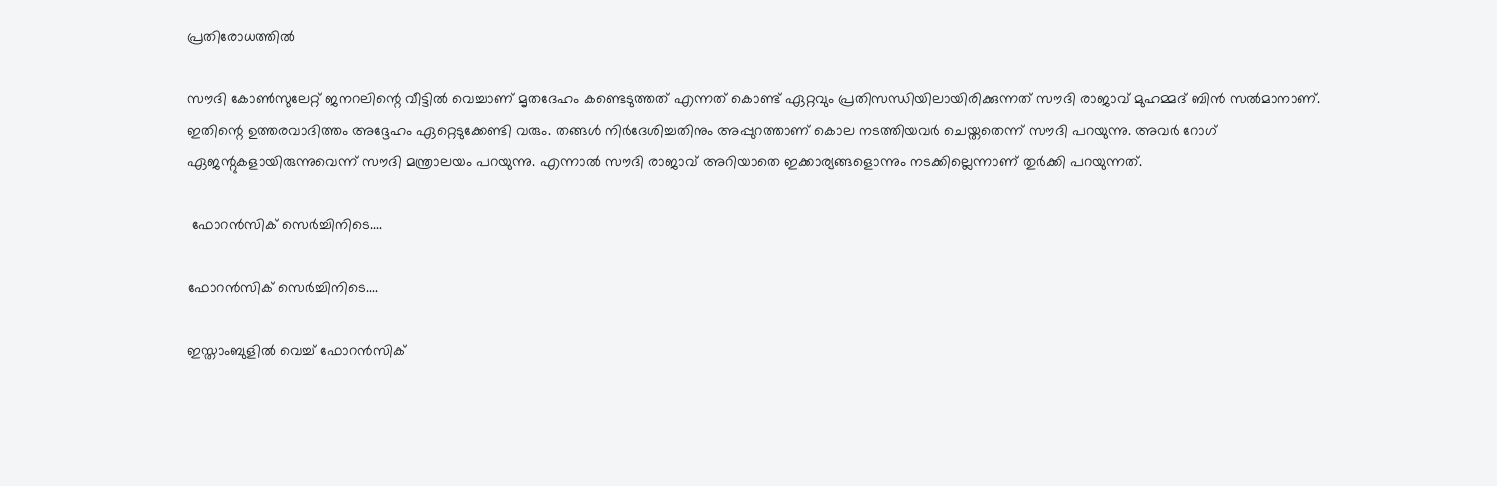പ്രതിരോധത്തില്‍

സൗദി കോണ്‍സുലേറ്റ് ജനറലിന്റെ വീട്ടില്‍ വെച്ചാണ് മൃതദേഹം കണ്ടെടുത്തത് എന്നത് കൊണ്ട് ഏറ്റവും പ്രതിസന്ധിയിലായിരിക്കുന്നത് സൗദി രാജാവ് മുഹമ്മദ് ബിന്‍ സല്‍മാനാണ്. ഇതിന്റെ ഉത്തരവാദിത്തം അദ്ദേഹം ഏറ്റെടുക്കേണ്ടി വരും. തങ്ങള്‍ നിര്‍ദേശിച്ചതിനും അപ്പുറത്താണ് കൊല നടത്തിയവര്‍ ചെയ്തതെന്ന് സൗദി പറയുന്നു. അവര്‍ റോഗ് ഏജന്റുകളായിരുന്നുവെന്ന് സൗദി മന്ത്രാലയം പറയുന്നു. എന്നാല്‍ സൗദി രാജാവ് അറിയാതെ ഇക്കാര്യങ്ങളൊന്നും നടക്കില്ലെന്നാണ് തുര്‍ക്കി പറയുന്നത്.

 ഫോറന്‍സിക് സെര്‍ച്ചിനിടെ....

ഫോറന്‍സിക് സെര്‍ച്ചിനിടെ....

ഇസ്താംബുളില്‍ വെച്ച് ഫോറന്‍സിക്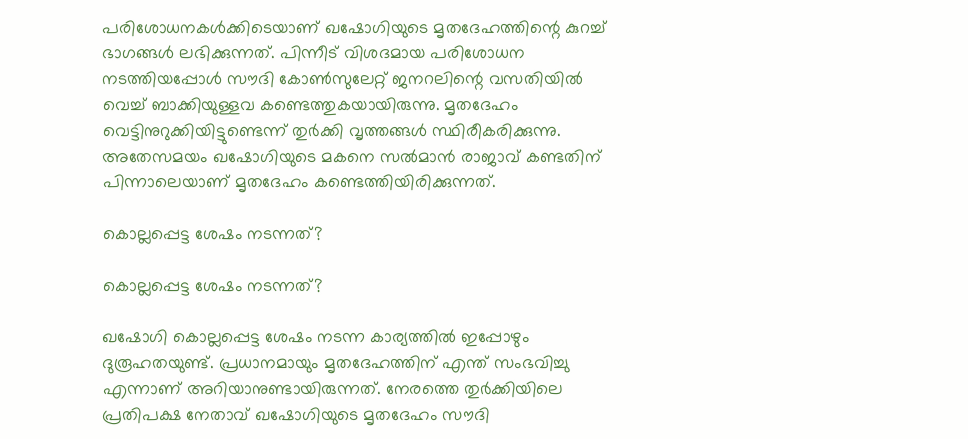പരിശോധനകള്‍ക്കിടെയാണ് ഖഷോഗിയുടെ മൃതദേഹത്തിന്റെ കുറച്ച് ഭാഗങ്ങള്‍ ലഭിക്കുന്നത്. പിന്നീട് വിശദമായ പരിശോധന നടത്തിയപ്പോള്‍ സൗദി കോണ്‍സുലേറ്റ് ജനറലിന്റെ വസതിയില്‍ വെച്ച് ബാക്കിയുള്ളവ കണ്ടെത്തുകയായിരുന്നു. മൃതദേഹം വെട്ടിനുറുക്കിയിട്ടുണ്ടെന്ന് തുര്‍ക്കി വൃത്തങ്ങള്‍ സ്ഥിരീകരിക്കുന്നു. അതേസമയം ഖഷോഗിയുടെ മകനെ സല്‍മാന്‍ രാജാവ് കണ്ടതിന് പിന്നാലെയാണ് മൃതദേഹം കണ്ടെത്തിയിരിക്കുന്നത്.

കൊല്ലപ്പെട്ട ശേഷം നടന്നത്?

കൊല്ലപ്പെട്ട ശേഷം നടന്നത്?

ഖഷോഗി കൊല്ലപ്പെട്ട ശേഷം നടന്ന കാര്യത്തില്‍ ഇപ്പോഴും ദുരൂഹതയുണ്ട്. പ്രധാനമായും മൃതദേഹത്തിന് എന്ത് സംഭവിച്ചു എന്നാണ് അറിയാനുണ്ടായിരുന്നത്. നേരത്തെ തുര്‍ക്കിയിലെ പ്രതിപക്ഷ നേതാവ് ഖഷോഗിയുടെ മൃതദേഹം സൗദി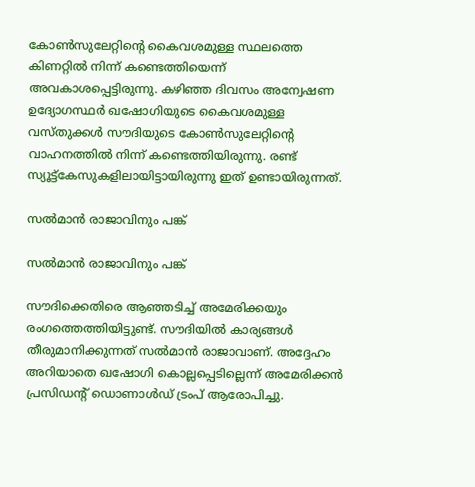കോണ്‍സുലേറ്റിന്റെ കൈവശമുള്ള സ്ഥലത്തെ കിണറ്റില്‍ നിന്ന് കണ്ടെത്തിയെന്ന് അവകാശപ്പെട്ടിരുന്നു. കഴിഞ്ഞ ദിവസം അന്വേഷണ ഉദ്യോഗസ്ഥര്‍ ഖഷോഗിയുടെ കൈവശമുള്ള വസ്തുക്കള്‍ സൗദിയുടെ കോണ്‍സുലേറ്റിന്റെ വാഹനത്തില്‍ നിന്ന് കണ്ടെത്തിയിരുന്നു. രണ്ട് സ്യൂട്ട്‌കേസുകളിലായിട്ടായിരുന്നു ഇത് ഉണ്ടായിരുന്നത്.

സല്‍മാന്‍ രാജാവിനും പങ്ക്

സല്‍മാന്‍ രാജാവിനും പങ്ക്

സൗദിക്കെതിരെ ആഞ്ഞടിച്ച് അമേരിക്കയും രംഗത്തെത്തിയിട്ടുണ്ട്. സൗദിയില്‍ കാര്യങ്ങള്‍ തീരുമാനിക്കുന്നത് സല്‍മാന്‍ രാജാവാണ്. അദ്ദേഹം അറിയാതെ ഖഷോഗി കൊല്ലപ്പെടില്ലെന്ന് അമേരിക്കന്‍ പ്രസിഡന്റ് ഡൊണാള്‍ഡ് ട്രംപ് ആരോപിച്ചു.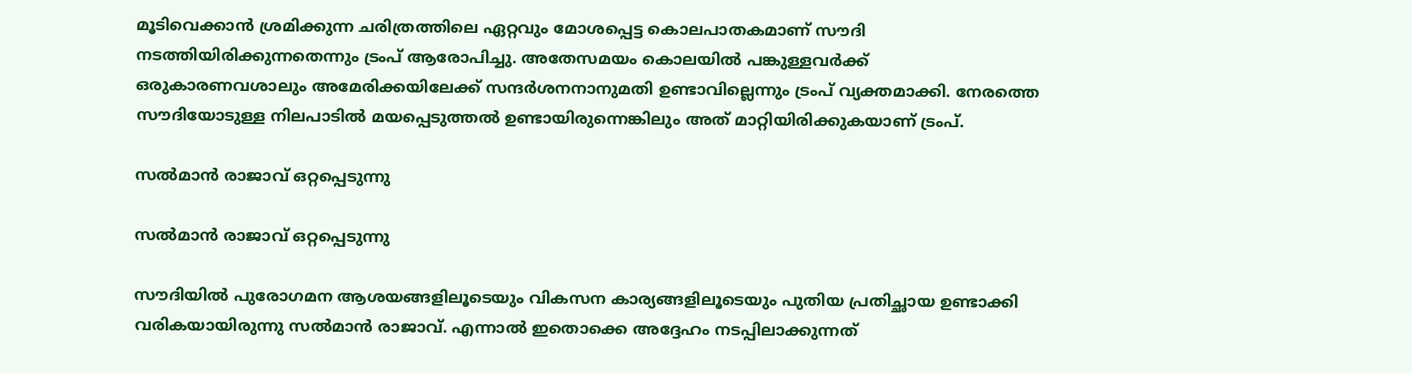മൂടിവെക്കാന്‍ ശ്രമിക്കുന്ന ചരിത്രത്തിലെ ഏറ്റവും മോശപ്പെട്ട കൊലപാതകമാണ് സൗദി നടത്തിയിരിക്കുന്നതെന്നും ട്രംപ് ആരോപിച്ചു. അതേസമയം കൊലയില്‍ പങ്കുള്ളവര്‍ക്ക് ഒരുകാരണവശാലും അമേരിക്കയിലേക്ക് സന്ദര്‍ശനനാനുമതി ഉണ്ടാവില്ലെന്നും ട്രംപ് വ്യക്തമാക്കി. നേരത്തെ സൗദിയോടുള്ള നിലപാടില്‍ മയപ്പെടുത്തല്‍ ഉണ്ടായിരുന്നെങ്കിലും അത് മാറ്റിയിരിക്കുകയാണ് ട്രംപ്.

സല്‍മാന്‍ രാജാവ് ഒറ്റപ്പെടുന്നു

സല്‍മാന്‍ രാജാവ് ഒറ്റപ്പെടുന്നു

സൗദിയില്‍ പുരോഗമന ആശയങ്ങളിലൂടെയും വികസന കാര്യങ്ങളിലൂടെയും പുതിയ പ്രതിച്ഛായ ഉണ്ടാക്കി വരികയായിരുന്നു സല്‍മാന്‍ രാജാവ്. എന്നാല്‍ ഇതൊക്കെ അദ്ദേഹം നടപ്പിലാക്കുന്നത്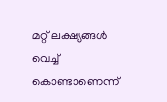മറ്റ് ലക്ഷ്യങ്ങള്‍ വെച്ച് കൊണ്ടാണെന്ന്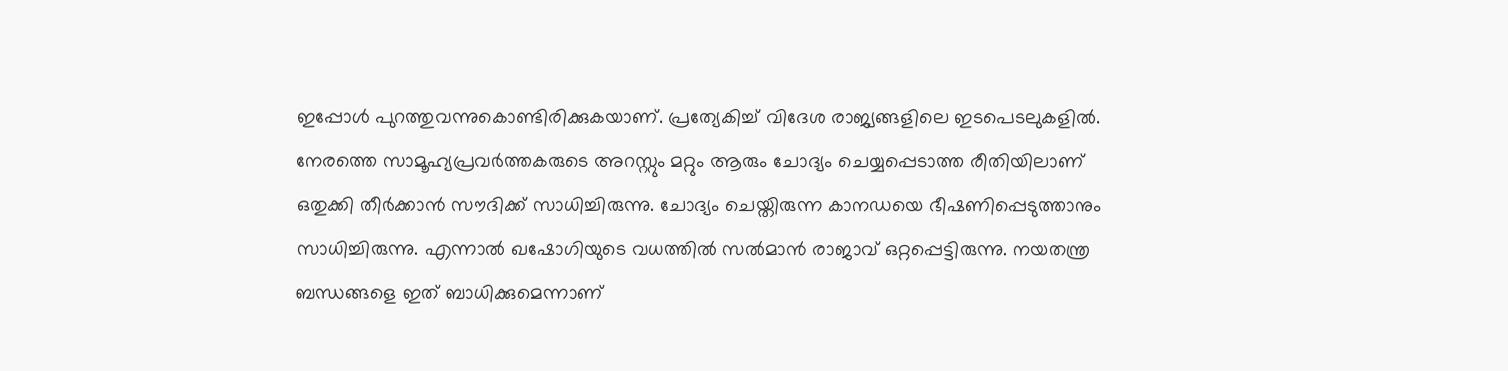ഇപ്പോള്‍ പുറത്തുവന്നുകൊണ്ടിരിക്കുകയാണ്. പ്രത്യേകിച്ച് വിദേശ രാജ്യങ്ങളിലെ ഇടപെടലുകളില്‍. നേരത്തെ സാമൂഹ്യപ്രവര്‍ത്തകരുടെ അറസ്റ്റും മറ്റും ആരും ചോദ്യം ചെയ്യപ്പെടാത്ത രീതിയിലാണ് ഒതുക്കി തീര്‍ക്കാന്‍ സൗദിക്ക് സാധിച്ചിരുന്നു. ചോദ്യം ചെയ്തിരുന്ന കാനഡയെ ഭീഷണിപ്പെടുത്താനും സാധിച്ചിരുന്നു. എന്നാല്‍ ഖഷോഗിയുടെ വധത്തില്‍ സല്‍മാന്‍ രാജാവ് ഒറ്റപ്പെട്ടിരുന്നു. നയതന്ത്ര ബന്ധങ്ങളെ ഇത് ബാധിക്കുമെന്നാണ്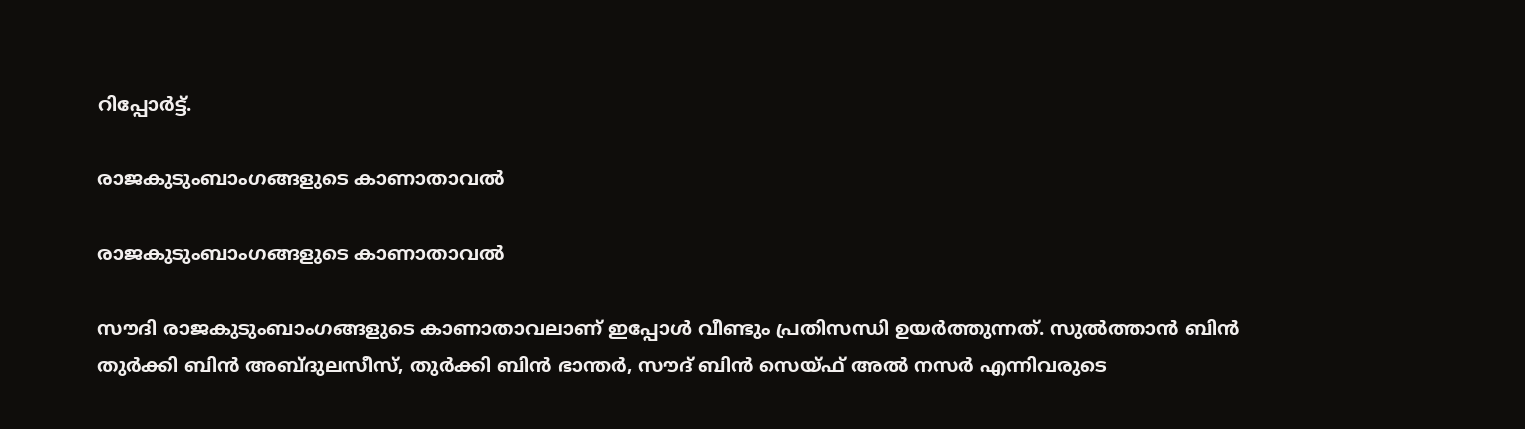റിപ്പോര്‍ട്ട്.

രാജകുടുംബാംഗങ്ങളുടെ കാണാതാവല്‍

രാജകുടുംബാംഗങ്ങളുടെ കാണാതാവല്‍

സൗദി രാജകുടുംബാംഗങ്ങളുടെ കാണാതാവലാണ് ഇപ്പോള്‍ വീണ്ടും പ്രതിസന്ധി ഉയര്‍ത്തുന്നത്. സുല്‍ത്താന്‍ ബിന്‍ തുര്‍ക്കി ബിന്‍ അബ്ദുലസീസ്, തുര്‍ക്കി ബിന്‍ ഭാന്തര്‍, സൗദ് ബിന്‍ സെയ്ഫ് അല്‍ നസര്‍ എന്നിവരുടെ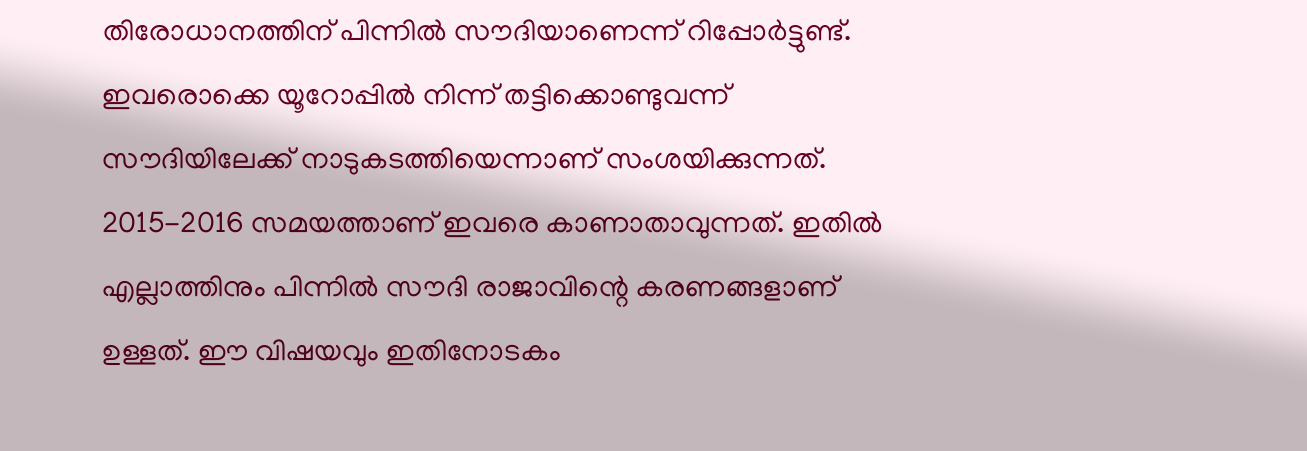തിരോധാനത്തിന് പിന്നില്‍ സൗദിയാണെന്ന് റിപ്പോര്‍ട്ടുണ്ട്. ഇവരൊക്കെ യൂറോപ്പില്‍ നിന്ന് തട്ടിക്കൊണ്ടുവന്ന് സൗദിയിലേക്ക് നാടുകടത്തിയെന്നാണ് സംശയിക്കുന്നത്. 2015-2016 സമയത്താണ് ഇവരെ കാണാതാവുന്നത്. ഇതില്‍ എല്ലാത്തിനും പിന്നില്‍ സൗദി രാജാവിന്റെ കരണങ്ങളാണ് ഉള്ളത്. ഈ വിഷയവും ഇതിനോടകം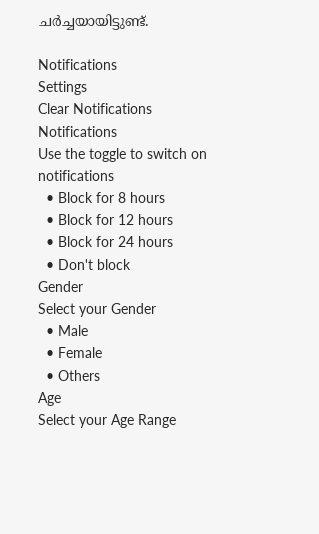ചര്‍ച്ചയായിട്ടുണ്ട്.

Notifications
Settings
Clear Notifications
Notifications
Use the toggle to switch on notifications
  • Block for 8 hours
  • Block for 12 hours
  • Block for 24 hours
  • Don't block
Gender
Select your Gender
  • Male
  • Female
  • Others
Age
Select your Age Range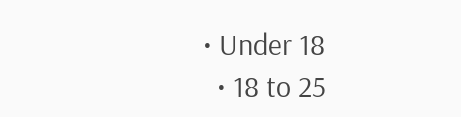• Under 18
  • 18 to 25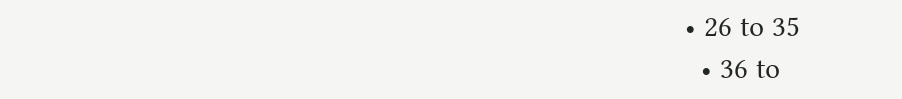• 26 to 35
  • 36 to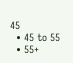45
  • 45 to 55
  • 55+